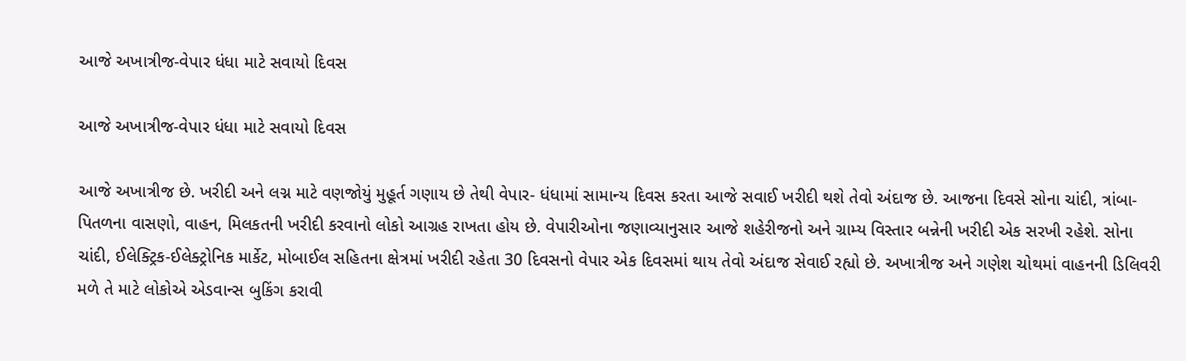આજે અખાત્રીજ-વેપાર ધંધા માટે સવાયો દિવસ

આજે અખાત્રીજ-વેપાર ધંધા માટે સવાયો દિવસ

આજે અખાત્રીજ છે. ખરીદી અને લગ્ન માટે વણજોયું મુહૂર્ત ગણાય છે તેથી વેપાર- ધંધામાં સામાન્ય દિવસ કરતા આજે સવાઈ ખરીદી થશે તેવો અંદાજ છે. આજના દિવસે સોના ચાંદી, ત્રાંબા- પિતળના વાસણો, વાહન, મિલકતની ખરીદી કરવાનો લોકો આગ્રહ રાખતા હોય છે. વેપારીઓના જણાવ્યાનુસાર આજે શહેરીજનો અને ગ્રામ્ય વિસ્તાર બન્નેની ખરીદી એક સરખી રહેશે. સોના ચાંદી, ઈલેક્ટ્રિક-ઈલેક્ટ્રોનિક માર્કેટ, મોબાઈલ સહિતના ક્ષેત્રમાં ખરીદી રહેતા 30 દિવસનો વેપાર એક દિવસમાં થાય તેવો અંદાજ સેવાઈ રહ્યો છે. અખાત્રીજ અને ગણેશ ચોથમાં વાહનની ડિલિવરી મળે તે માટે લોકોએ એડવાન્સ બુકિંગ કરાવી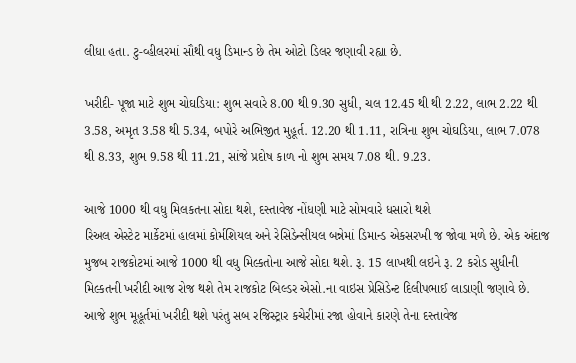લીધા હતા. ટુ-વ્હીલરમાં સૌથી વધુ ડિમાન્ડ છે તેમ ઓટો ડિલર જણાવી રહ્યા છે.

ખરીદી- પૂજા માટે શુભ ચોઘડિયા: શુભ સવારે 8.00 થી 9.30 સુધી, ચલ 12.45 થી થી 2.22, લાભ 2.22 થી 3.58, અમૃત 3.58 થી 5.34, બપોરે અભિજીત મુહૂર્ત. 12.20 થી 1.11, રાત્રિના શુભ ચોઘડિયા, લાભ 7.078 થી 8.33, શુભ 9.58 થી 11.21, સાંજે પ્રદોષ કાળ નો શુભ સમય 7.08 થી. 9.23.

આજે 1000 થી વધુ મિલકતના સોદા થશે, દસ્તાવેજ નોંધણી માટે સોમવારે ધસારો થશે
રિઅલ એસ્ટેટ માર્કેટમાં હાલમાં કોર્મશિયલ અને રેસિડેન્સીયલ બન્નેમાં ડિમાન્ડ એકસરખી જ જોવા મળે છે. એક અંદાજ મુજબ રાજકોટમાં આજે 1000 થી વધુ મિલ્કતોના આજે સોદા થશે. રૂ. 15 લાખથી લઇને રૂ. 2 કરોડ સુધીની મિલ્કતની ખરીદી આજ રોજ થશે તેમ રાજકોટ બિલ્ડર એસો.ના વાઇસ પ્રેસિડેન્ટ દિલીપભાઈ લાડાણી જણાવે છે. આજે શુભ મૂહૂર્તમાં ખરીદી થશે પરંતુ સબ રજિસ્ટ્રાર કચેરીમાં રજા હોવાને કારણે તેના દસ્તાવેજ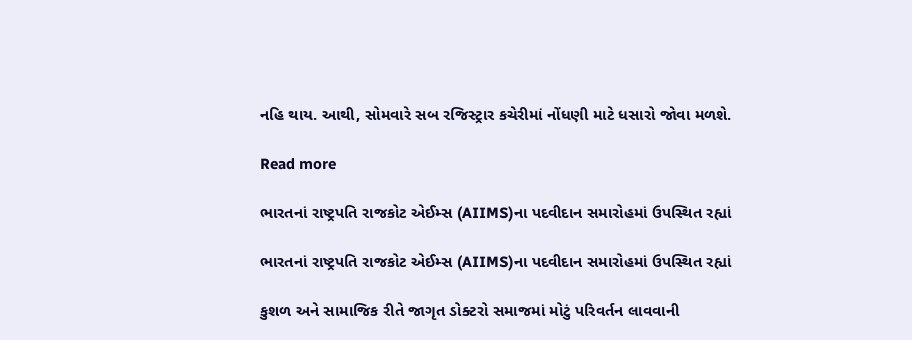નહિ થાય. આથી, સોમવારે સબ રજિસ્ટ્રાર કચેરીમાં નોંધણી માટે ધસારો જોવા મળશે.

Read more

ભારતનાં રાષ્ટ્રપતિ રાજકોટ એઈમ્સ (AIIMS)ના પદવીદાન સમારોહમાં ઉપસ્થિત રહ્યાં

ભારતનાં રાષ્ટ્રપતિ રાજકોટ એઈમ્સ (AIIMS)ના પદવીદાન સમારોહમાં ઉપસ્થિત રહ્યાં

કુશળ અને સામાજિક રીતે જાગૃત ડોક્ટરો સમાજમાં મોટું પરિવર્તન લાવવાની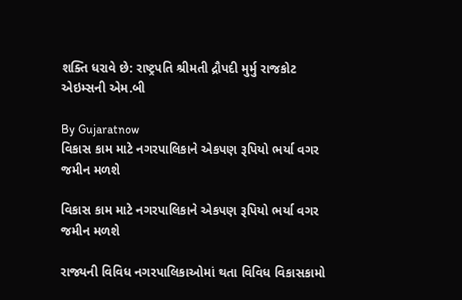શક્તિ ધરાવે છે: રાષ્ટ્રપતિ શ્રીમતી દ્રૌપદી મુર્મુ રાજકોટ એઇમ્સની એમ.બી

By Gujaratnow
વિકાસ કામ માટે નગરપાલિકાને એકપણ રૂપિયો ભર્યા વગર જમીન મળશે

વિકાસ કામ માટે નગરપાલિકાને એકપણ રૂપિયો ભર્યા વગર જમીન મળશે

રાજ્યની વિવિધ નગરપાલિકાઓમાં થતા વિવિધ વિકાસકામો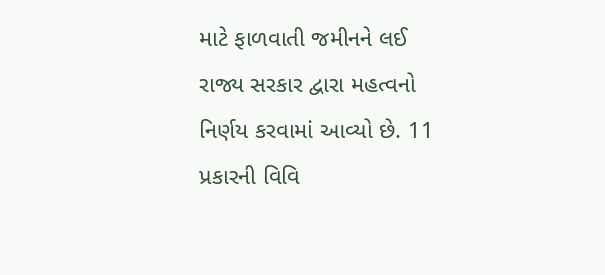માટે ફાળવાતી જમીનને લઈ રાજ્ય સરકાર દ્વારા મહત્વનો નિર્ણય કરવામાં આવ્યો છે. 11 પ્રકારની વિવિ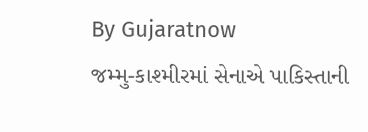By Gujaratnow
જમ્મુ-કાશ્મીરમાં સેનાએ પાકિસ્તાની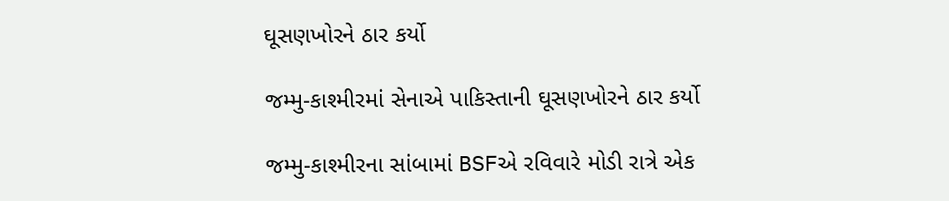ઘૂસણખોરને ઠાર કર્યો

જમ્મુ-કાશ્મીરમાં સેનાએ પાકિસ્તાની ઘૂસણખોરને ઠાર કર્યો

જમ્મુ-કાશ્મીરના સાંબામાં BSFએ રવિવારે મોડી રાત્રે એક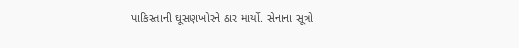પાકિસ્તાની ઘૂસણખોરને ઠાર માર્યો. સેનાના સૂત્રો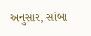અનુસાર, સાંબા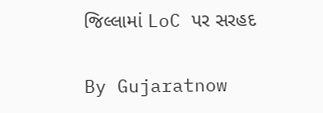જિલ્લામાં LoC પર સરહદ

By Gujaratnow